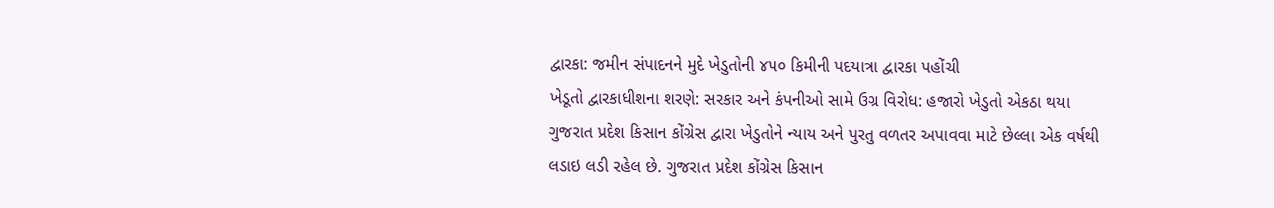દ્વારકા: જમીન સંપાદનને મુદે ખેડુતોની ૪૫૦ કિમીની પદયાત્રા દ્વારકા પહોંચી
ખેડૂતો દ્વારકાધીશના શરણે: સરકાર અને કંપનીઓ સામે ઉગ્ર વિરોધ: હજારો ખેડુતો એકઠા થયા
ગુજરાત પ્રદેશ કિસાન કોંગ્રેસ દ્વારા ખેડુતોને ન્યાય અને પુરતુ વળતર અપાવવા માટે છેલ્લા એક વર્ષથી લડાઇ લડી રહેલ છે. ગુજરાત પ્રદેશ કોંગ્રેસ કિસાન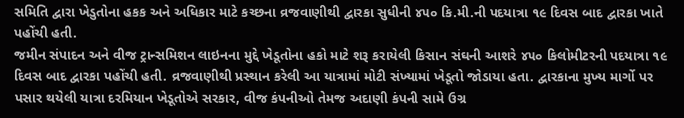સમિતિ દ્વારા ખેડુતોના હકક અને અધિકાર માટે કચ્છના વ્રજવાણીથી દ્વારકા સુધીની ૪૫૦ કિ.મી.ની પદયાત્રા ૧૯ દિવસ બાદ દ્વારકા ખાતે પહોંચી હતી.
જમીન સંપાદન અને વીજ ટ્રાન્સમિશન લાઇનના મુદ્દે ખેડૂતોના હકો માટે શરૂ કરાયેલી કિસાન સંઘની આશરે ૪૫૦ કિલોમીટરની પદયાત્રા ૧૯ દિવસ બાદ દ્વારકા પહોંચી હતી. વ્રજવાણીથી પ્રસ્થાન કરેલી આ યાત્રામાં મોટી સંખ્યામાં ખેડૂતો જોડાયા હતા. દ્વારકાના મુખ્ય માર્ગો પર પસાર થયેલી યાત્રા દરમિયાન ખેડૂતોએ સરકાર, વીજ કંપનીઓ તેમજ અદાણી કંપની સામે ઉગ્ર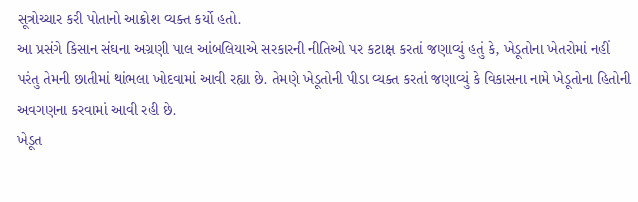સૂત્રોચ્ચાર કરી પોતાનો આક્રોશ વ્યક્ત કર્યો હતો.
આ પ્રસંગે કિસાન સંઘના અગ્રણી પાલ આંબલિયાએ સરકારની નીતિઓ પર કટાક્ષ કરતાં જણાવ્યું હતું કે, ખેડૂતોના ખેતરોમાં નહીં પરંતુ તેમની છાતીમાં થાંભલા ખોદવામાં આવી રહ્યા છે. તેમણે ખેડૂતોની પીડા વ્યક્ત કરતાં જણાવ્યું કે વિકાસના નામે ખેડૂતોના હિતોની અવગણના કરવામાં આવી રહી છે.
ખેડૂત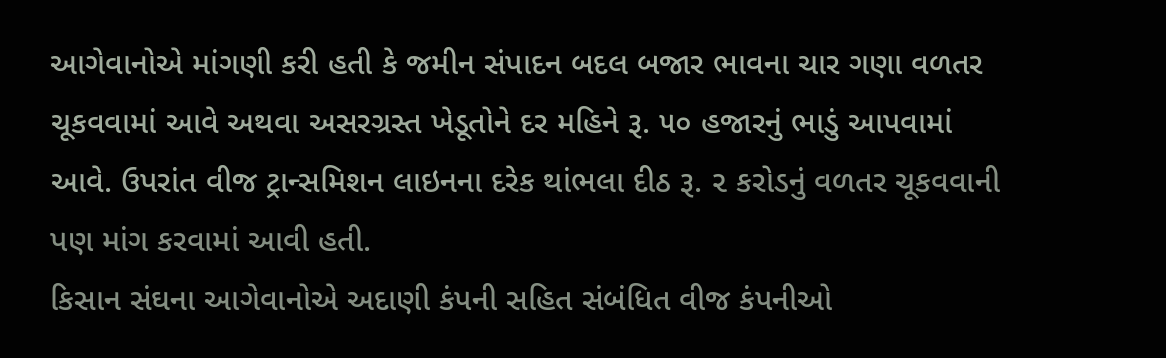આગેવાનોએ માંગણી કરી હતી કે જમીન સંપાદન બદલ બજાર ભાવના ચાર ગણા વળતર ચૂકવવામાં આવે અથવા અસરગ્રસ્ત ખેડૂતોને દર મહિને રૂ. ૫૦ હજારનું ભાડું આપવામાં આવે. ઉપરાંત વીજ ટ્રાન્સમિશન લાઇનના દરેક થાંભલા દીઠ રૂ. ૨ કરોડનું વળતર ચૂકવવાની પણ માંગ કરવામાં આવી હતી.
કિસાન સંઘના આગેવાનોએ અદાણી કંપની સહિત સંબંધિત વીજ કંપનીઓ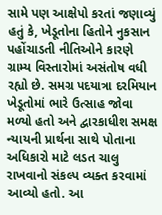સામે પણ આક્ષેપો કરતાં જણાવ્યું હતું કે, ખેડૂતોના હિતોને નુકસાન પહોંચાડતી નીતિઓને કારણે ગ્રામ્ય વિસ્તારોમાં અસંતોષ વધી રહ્યો છે. સમગ્ર પદયાત્રા દરમિયાન ખેડૂતોમાં ભારે ઉત્સાહ જોવા મળ્યો હતો અને દ્વારકાધીશ સમક્ષ ન્યાયની પ્રાર્થના સાથે પોતાના અધિકારો માટે લડત ચાલુ રાખવાનો સંકલ્પ વ્યક્ત કરવામાં આવ્યો હતો. આ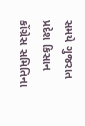સમયે ગુજરાત પ્રદેશ કિસાન કોંગ્રેસ સમિતિના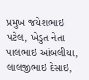પ્રમુખ જયેશભાઇ પટેલ, ખેડુત નેતા પાલભાઇ આંબલીયા, લાલજીભાઇ દેસાઇ,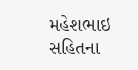મહેશભાઇ સહિતના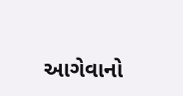આગેવાનો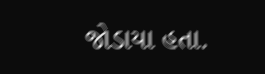જોડાયા હતા.